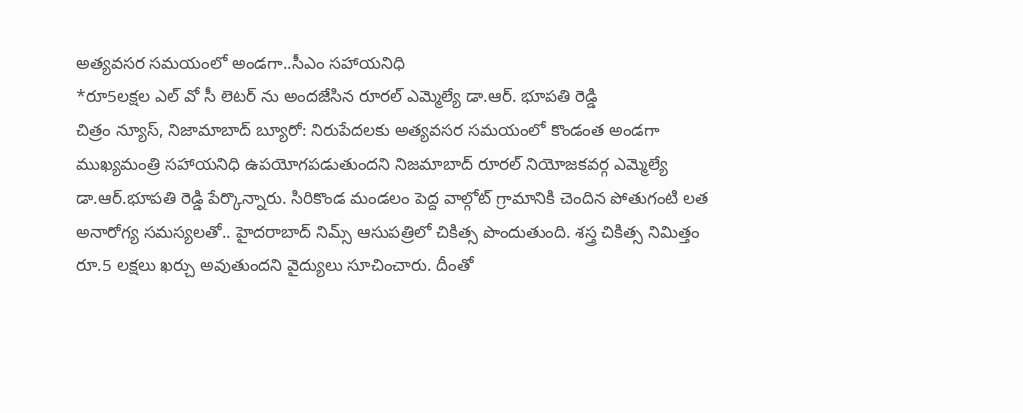అత్యవసర సమయంలో అండగా..సీఎం సహాయనిధి
*రూ5లక్షల ఎల్ వో సీ లెటర్ ను అందజేసిన రూరల్ ఎమ్మెల్యే డా.ఆర్. భూపతి రెడ్డి
చిత్రం న్యూస్, నిజామాబాద్ బ్యూరో: నిరుపేదలకు అత్యవసర సమయంలో కొండంత అండగా ముఖ్యమంత్రి సహాయనిధి ఉపయోగపడుతుందని నిజమాబాద్ రూరల్ నియోజకవర్గ ఎమ్మెల్యే డా.ఆర్.భూపతి రెడ్డి పేర్కొన్నారు. సిరికొండ మండలం పెద్ద వాల్గోట్ గ్రామానికి చెందిన పోతుగంటి లత అనారోగ్య సమస్యలతో.. హైదరాబాద్ నిమ్స్ ఆసుపత్రిలో చికిత్స పొందుతుంది. శస్త్ర చికిత్స నిమిత్తం రూ.5 లక్షలు ఖర్చు అవుతుందని వైద్యులు సూచించారు. దీంతో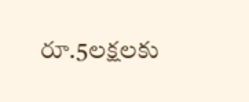రూ.5లక్షలకు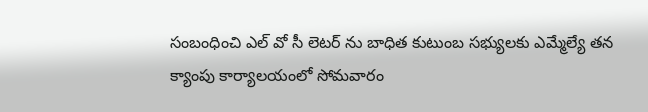సంబంధించి ఎల్ వో సీ లెటర్ ను బాధిత కుటుంబ సభ్యులకు ఎమ్మేల్యే తన క్యాంపు కార్యాలయంలో సోమవారం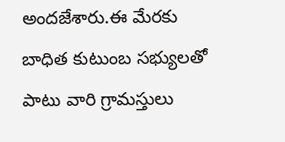అందజేశారు.ఈ మేరకు బాధిత కుటుంబ సభ్యులతో పాటు వారి గ్రామస్తులు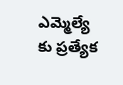ఎమ్మెల్యే కు ప్రత్యేక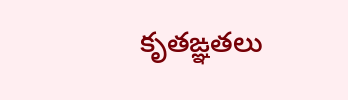కృతఙ్ఞతలు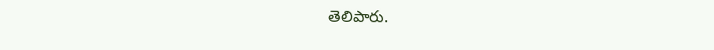తెలిపారు.